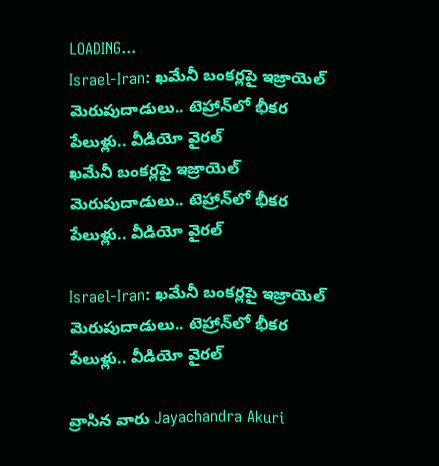LOADING...
Israel-Iran: ఖమేనీ బంకర్లపై ఇజ్రాయెల్ మెరుపుదాడులు.. టెహ్రాన్‌లో భీకర పేలుళ్లు.. వీడియో వైరల్
ఖమేనీ బంకర్లపై ఇజ్రాయెల్ మెరుపుదాడులు.. టెహ్రాన్‌లో భీకర పేలుళ్లు.. వీడియో వైరల్

Israel-Iran: ఖమేనీ బంకర్లపై ఇజ్రాయెల్ మెరుపుదాడులు.. టెహ్రాన్‌లో భీకర పేలుళ్లు.. వీడియో వైరల్

వ్రాసిన వారు Jayachandra Akuri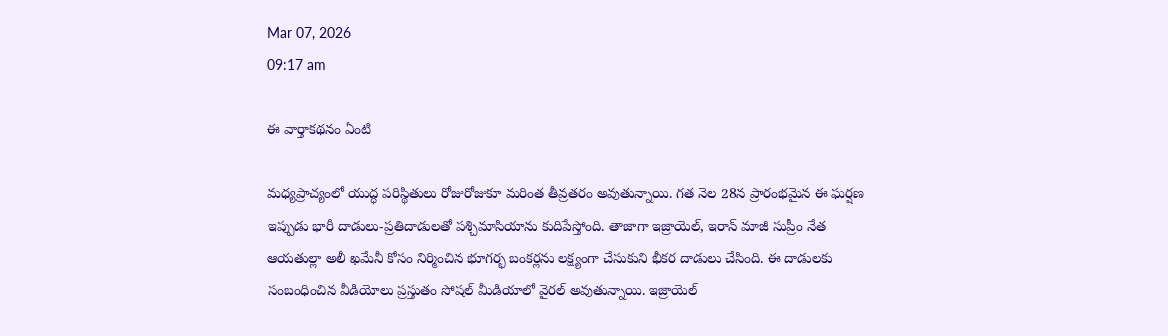Mar 07, 2026
09:17 am

ఈ వార్తాకథనం ఏంటి

మధ్యప్రాచ్యంలో యుద్ధ పరిస్థితులు రోజురోజుకూ మరింత తీవ్రతరం అవుతున్నాయి. గత నెల 28న ప్రారంభమైన ఈ ఘర్షణ ఇప్పుడు భారీ దాడులు-ప్రతిదాడులతో పశ్చిమాసియాను కుదిపేస్తోంది. తాజాగా ఇజ్రాయెల్, ఇరాన్ మాజీ సుప్రీం నేత ఆయతుల్లా అలీ ఖమేనీ కోసం నిర్మించిన భూగర్భ బంకర్లను లక్ష్యంగా చేసుకుని భీకర దాడులు చేసింది. ఈ దాడులకు సంబంధించిన వీడియోలు ప్రస్తుతం సోషల్ మీడియాలో వైరల్ అవుతున్నాయి. ఇజ్రాయెల్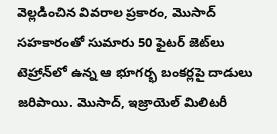వెల్లడించిన వివరాల ప్రకారం, మొసాద్ సహకారంతో సుమారు 50 ఫైటర్ జెట్‌లు టెహ్రాన్‌లో ఉన్న ఆ భూగర్భ బంకర్లపై దాడులు జరిపాయి. మొసాద్, ఇజ్రాయెల్ మిలిటరీ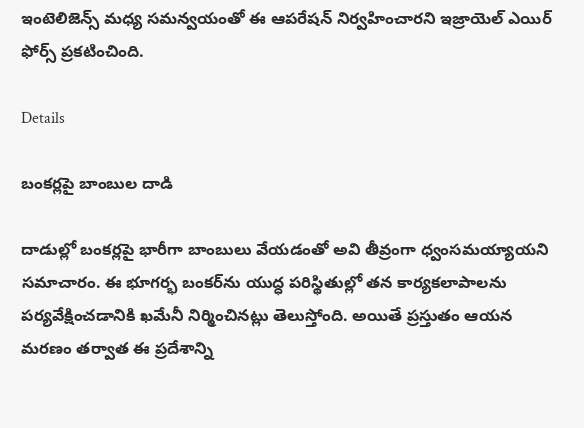ఇంటెలిజెన్స్ మధ్య సమన్వయంతో ఈ ఆపరేషన్ నిర్వహించారని ఇజ్రాయెల్ ఎయిర్ ఫోర్స్ ప్రకటించింది.

Details

బంకర్లపై బాంబుల దాడి

దాడుల్లో బంకర్లపై భారీగా బాంబులు వేయడంతో అవి తీవ్రంగా ధ్వంసమయ్యాయని సమాచారం. ఈ భూగర్భ బంకర్‌ను యుద్ధ పరిస్థితుల్లో తన కార్యకలాపాలను పర్యవేక్షించడానికి ఖమేనీ నిర్మించినట్లు తెలుస్తోంది. అయితే ప్రస్తుతం ఆయన మరణం తర్వాత ఈ ప్రదేశాన్ని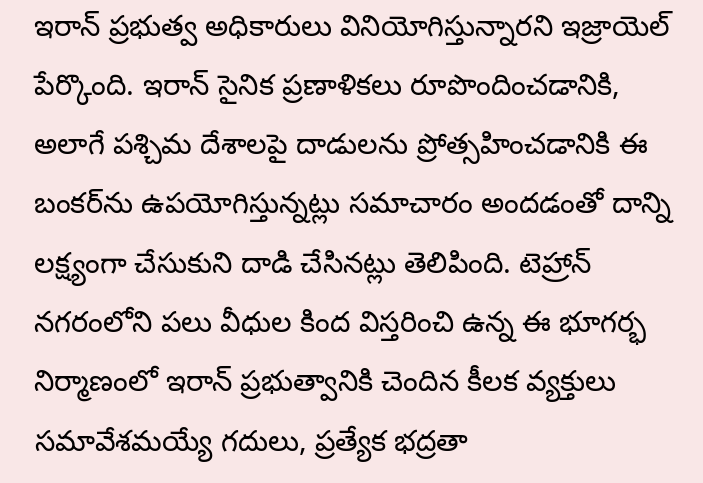ఇరాన్ ప్రభుత్వ అధికారులు వినియోగిస్తున్నారని ఇజ్రాయెల్ పేర్కొంది. ఇరాన్ సైనిక ప్రణాళికలు రూపొందించడానికి, అలాగే పశ్చిమ దేశాలపై దాడులను ప్రోత్సహించడానికి ఈ బంకర్‌ను ఉపయోగిస్తున్నట్లు సమాచారం అందడంతో దాన్ని లక్ష్యంగా చేసుకుని దాడి చేసినట్లు తెలిపింది. టెహ్రాన్ నగరంలోని పలు వీధుల కింద విస్తరించి ఉన్న ఈ భూగర్భ నిర్మాణంలో ఇరాన్ ప్రభుత్వానికి చెందిన కీలక వ్యక్తులు సమావేశమయ్యే గదులు, ప్రత్యేక భద్రతా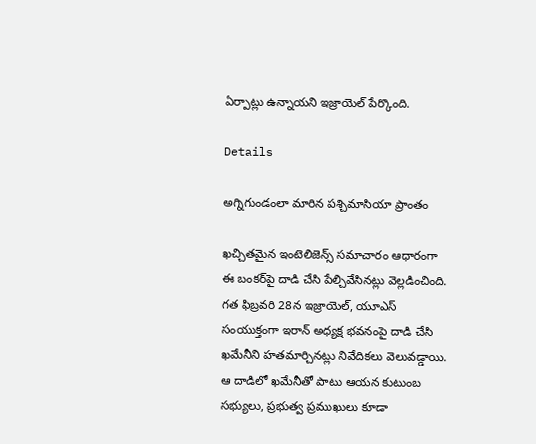ఏర్పాట్లు ఉన్నాయని ఇజ్రాయెల్ పేర్కొంది.

Details

అగ్నిగుండంలా మారిన పశ్చిమాసియా ప్రాంతం

ఖచ్చితమైన ఇంటెలిజెన్స్ సమాచారం ఆధారంగా ఈ బంకర్‌పై దాడి చేసి పేల్చివేసినట్లు వెల్లడించింది. గత ఫిబ్రవరి 28న ఇజ్రాయెల్, యూఎస్ సంయుక్తంగా ఇరాన్ అధ్యక్ష భవనంపై దాడి చేసి ఖమేనీని హతమార్చినట్లు నివేదికలు వెలువడ్డాయి. ఆ దాడిలో ఖమేనీతో పాటు ఆయన కుటుంబ సభ్యులు, ప్రభుత్వ ప్రముఖులు కూడా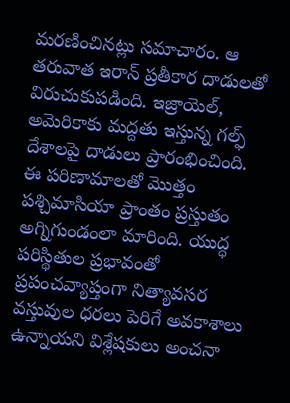మరణించినట్లు సమాచారం. ఆ తరువాత ఇరాన్ ప్రతీకార దాడులతో విరుచుకుపడింది. ఇజ్రాయెల్, అమెరికాకు మద్దతు ఇస్తున్న గల్ఫ్ దేశాలపై దాడులు ప్రారంభించింది. ఈ పరిణామాలతో మొత్తం పశ్చిమాసియా ప్రాంతం ప్రస్తుతం అగ్నిగుండంలా మారింది. యుద్ధ పరిస్థితుల ప్రభావంతో ప్రపంచవ్యాప్తంగా నిత్యావసర వస్తువుల ధరలు పెరిగే అవకాశాలు ఉన్నాయని విశ్లేషకులు అంచనా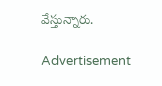వేస్తున్నారు.

Advertisement